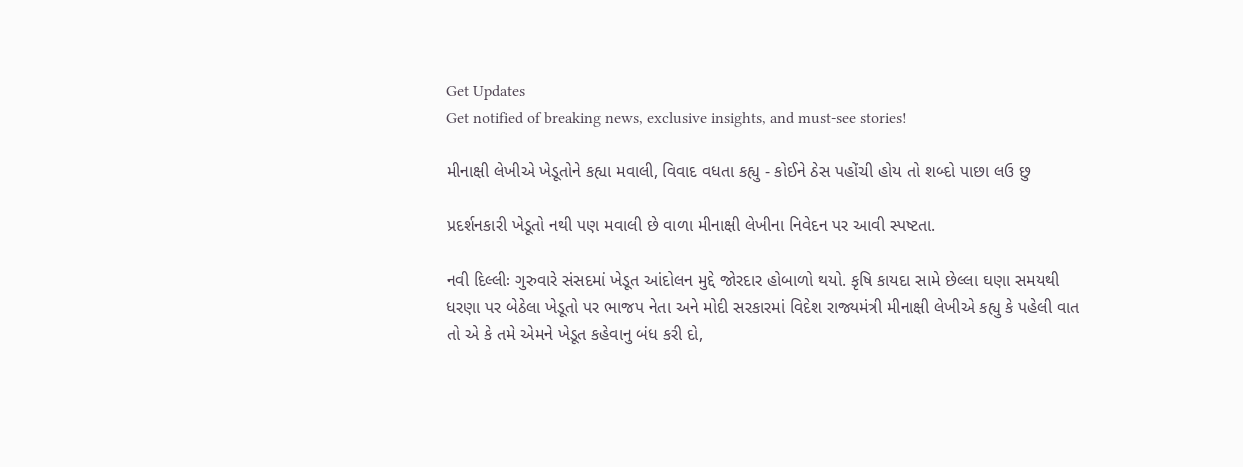Get Updates
Get notified of breaking news, exclusive insights, and must-see stories!

મીનાક્ષી લેખીએ ખેડૂતોને કહ્યા મવાલી, વિવાદ વધતા કહ્યુ - કોઈને ઠેસ પહોંચી હોય તો શબ્દો પાછા લઉ છુ

પ્રદર્શનકારી ખેડૂતો નથી પણ મવાલી છે વાળા મીનાક્ષી લેખીના નિવેદન પર આવી સ્પષ્ટતા.

નવી દિલ્લીઃ ગુરુવારે સંસદમાં ખેડૂત આંદોલન મુદ્દે જોરદાર હોબાળો થયો. કૃષિ કાયદા સામે છેલ્લા ઘણા સમયથી ધરણા પર બેઠેલા ખેડૂતો પર ભાજપ નેતા અને મોદી સરકારમાં વિદેશ રાજ્યમંત્રી મીનાક્ષી લેખીએ કહ્યુ કે પહેલી વાત તો એ કે તમે એમને ખેડૂત કહેવાનુ બંધ કરી દો,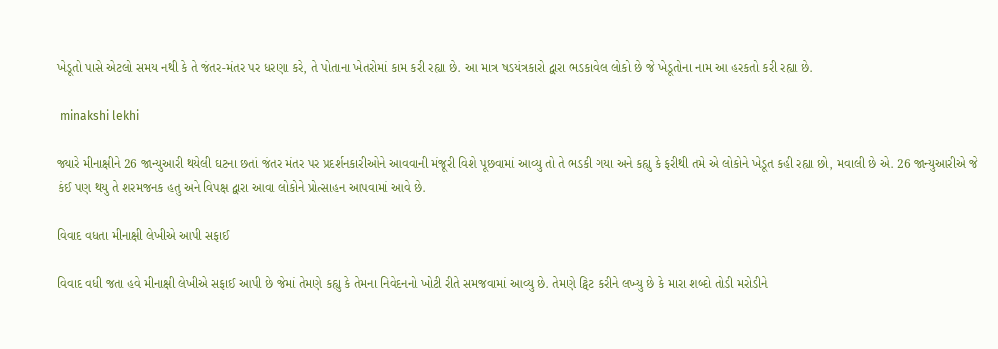ખેડૂતો પાસે એટલો સમય નથી કે તે જંતર-મંતર પર ધરણા કરે, તે પોતાના ખેતરોમાં કામ કરી રહ્યા છે. આ માત્ર ષડયંત્રકારો દ્વારા ભડકાવેલ લોકો છે જે ખેડૂતોના નામ આ હરકતો કરી રહ્યા છે.

 minakshi lekhi

જ્યારે મીનાક્ષીને 26 જાન્યુઆરી થયેલી ઘટના છતાં જંતર મંતર પર પ્રદર્શનકારીઓને આવવાની મંજૂરી વિશે પૂછવામાં આવ્યુ તો તે ભડકી ગયા અને કહ્યુ કે ફરીથી તમે એ લોકોને ખેડૂત કહી રહ્યા છો, મવાલી છે એ. 26 જાન્યુઆરીએ જે કંઈ પણ થયુ તે શરમજનક હતુ અને વિપક્ષ દ્વારા આવા લોકોને પ્રોત્સાહન આપવામાં આવે છે.

વિવાદ વધતા મીનાક્ષી લેખીએ આપી સફાઈ

વિવાદ વધી જતા હવે મીનાક્ષી લેખીએ સફાઈ આપી છે જેમાં તેમણે કહ્યુ કે તેમના નિવેદનનો ખોટી રીતે સમજવામાં આવ્યુ છે. તેમણે ટ્વિટ કરીને લખ્યુ છે કે મારા શબ્દો તોડી મરોડીને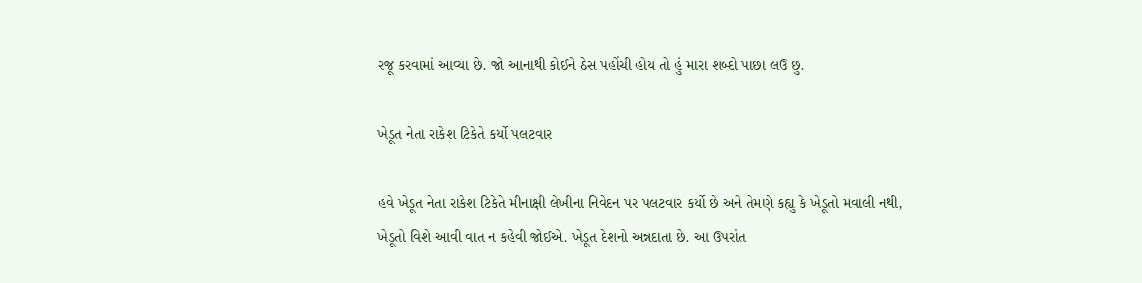રજૂ કરવામાં આવ્યા છે. જો આનાથી કોઈને ઠેસ પહોંચી હોય તો હું મારા શબ્દો પાછા લઉ છુ.

ખેડૂત નેતા રાકેશ ટિકેતે કર્યો પલટવાર

હવે ખેડૂત નેતા રાકેશ ટિકેતે મીનાક્ષી લેખીના નિવેદન પર પલટવાર કર્યો છે અને તેમણે કહ્યુ કે ખેડૂતો મવાલી નથી, ખેડૂતો વિશે આવી વાત ન કહેવી જોઈએ. ખેડૂત દેશનો અન્નદાતા છે. આ ઉપરાંત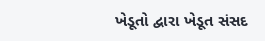ખેડૂતો દ્વારા ખેડૂત સંસદ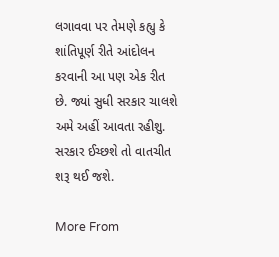લગાવવા પર તેમણે કહ્યુ કે શાંતિપૂર્ણ રીતે આંદોલન કરવાની આ પણ એક રીત છે. જ્યાં સુધી સરકાર ચાલશે અમે અહીં આવતા રહીશુ. સરકાર ઈચ્છશે તો વાતચીત શરૂ થઈ જશે.

More From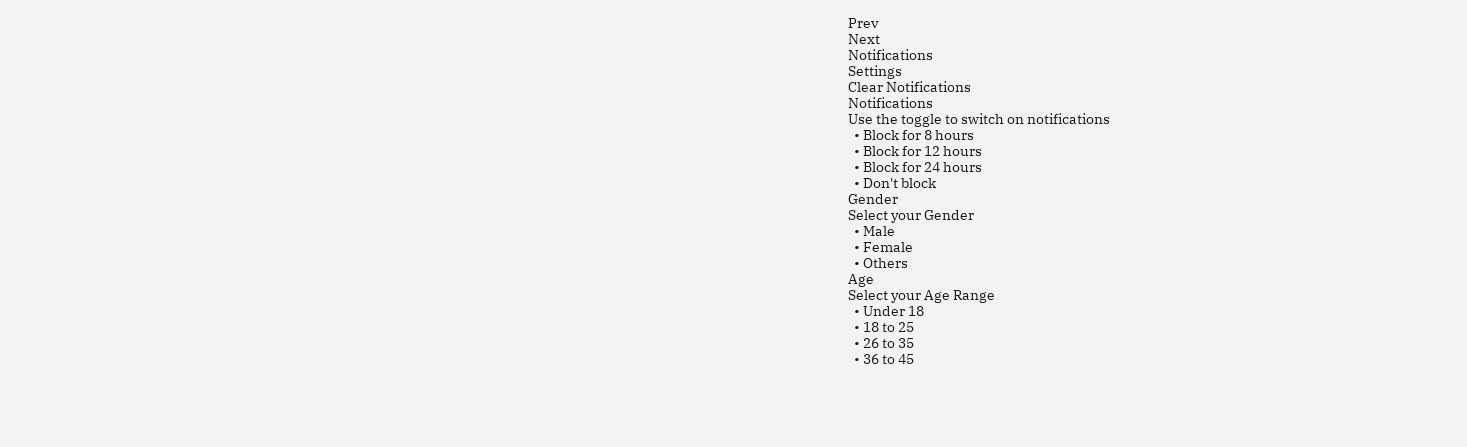Prev
Next
Notifications
Settings
Clear Notifications
Notifications
Use the toggle to switch on notifications
  • Block for 8 hours
  • Block for 12 hours
  • Block for 24 hours
  • Don't block
Gender
Select your Gender
  • Male
  • Female
  • Others
Age
Select your Age Range
  • Under 18
  • 18 to 25
  • 26 to 35
  • 36 to 45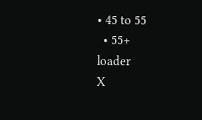• 45 to 55
  • 55+
loader
X